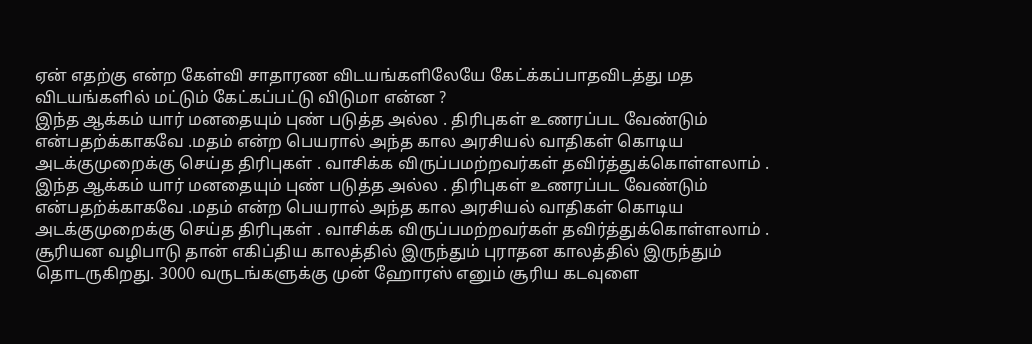ஏன் எதற்கு என்ற கேள்வி சாதாரண விடயங்களிலேயே கேட்க்கப்பாதவிடத்து மத விடயங்களில் மட்டும் கேட்கப்பட்டு விடுமா என்ன ?
இந்த ஆக்கம் யார் மனதையும் புண் படுத்த அல்ல . திரிபுகள் உணரப்பட வேண்டும் என்பதற்க்காகவே .மதம் என்ற பெயரால் அந்த கால அரசியல் வாதிகள் கொடிய அடக்குமுறைக்கு செய்த திரிபுகள் . வாசிக்க விருப்பமற்றவர்கள் தவிர்த்துக்கொள்ளலாம் .
இந்த ஆக்கம் யார் மனதையும் புண் படுத்த அல்ல . திரிபுகள் உணரப்பட வேண்டும் என்பதற்க்காகவே .மதம் என்ற பெயரால் அந்த கால அரசியல் வாதிகள் கொடிய அடக்குமுறைக்கு செய்த திரிபுகள் . வாசிக்க விருப்பமற்றவர்கள் தவிர்த்துக்கொள்ளலாம் .
சூரியன வழிபாடு தான் எகிப்திய காலத்தில் இருந்தும் புராதன காலத்தில் இருந்தும் தொடருகிறது. 3000 வருடங்களுக்கு முன் ஹோரஸ் எனும் சூரிய கடவுளை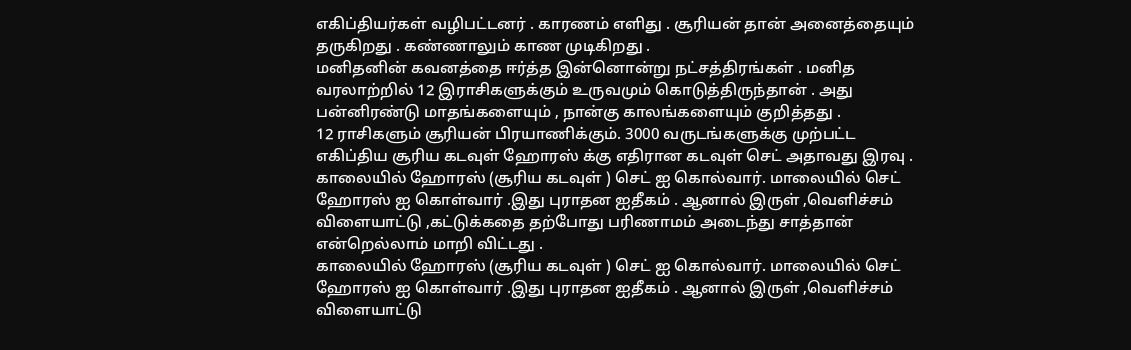எகிப்தியர்கள் வழிபட்டனர் . காரணம் எளிது . சூரியன் தான் அனைத்தையும் தருகிறது . கண்ணாலும் காண முடிகிறது .
மனிதனின் கவனத்தை ஈர்த்த இன்னொன்று நட்சத்திரங்கள் . மனித வரலாற்றில் 12 இராசிகளுக்கும் உருவமும் கொடுத்திருந்தான் . அது பன்னிரண்டு மாதங்களையும் , நான்கு காலங்களையும் குறித்தது .
12 ராசிகளும் சூரியன் பிரயாணிக்கும். 3000 வருடங்களுக்கு முற்பட்ட எகிப்திய சூரிய கடவுள் ஹோரஸ் க்கு எதிரான கடவுள் செட் அதாவது இரவு .
காலையில் ஹோரஸ் (சூரிய கடவுள் ) செட் ஐ கொல்வார். மாலையில் செட் ஹோரஸ் ஐ கொள்வார் .இது புராதன ஐதீகம் . ஆனால் இருள் ,வெளிச்சம் விளையாட்டு ,கட்டுக்கதை தற்போது பரிணாமம் அடைந்து சாத்தான் என்றெல்லாம் மாறி விட்டது .
காலையில் ஹோரஸ் (சூரிய கடவுள் ) செட் ஐ கொல்வார். மாலையில் செட் ஹோரஸ் ஐ கொள்வார் .இது புராதன ஐதீகம் . ஆனால் இருள் ,வெளிச்சம் விளையாட்டு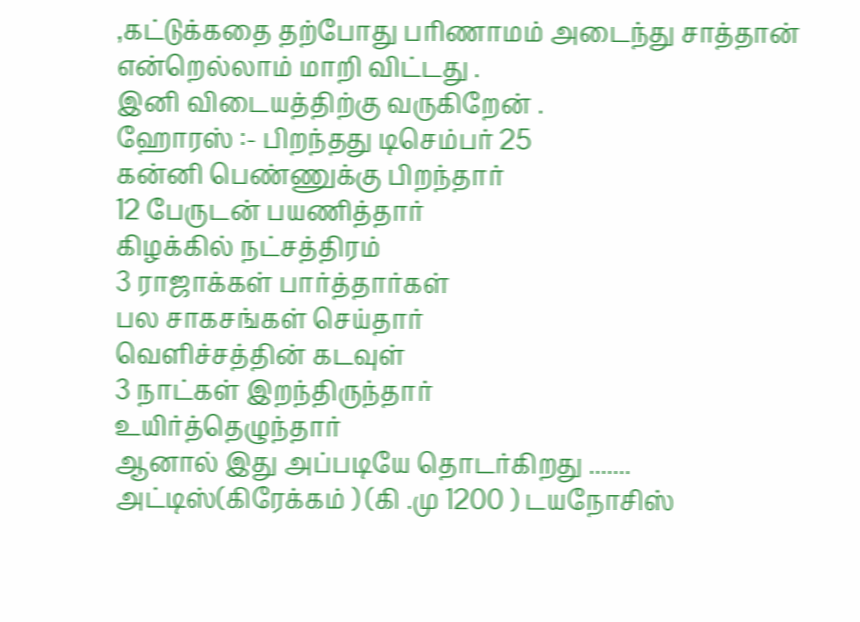,கட்டுக்கதை தற்போது பரிணாமம் அடைந்து சாத்தான் என்றெல்லாம் மாறி விட்டது .
இனி விடையத்திற்கு வருகிறேன் .
ஹோரஸ் :- பிறந்தது டிசெம்பர் 25
கன்னி பெண்ணுக்கு பிறந்தார்
12 பேருடன் பயணித்தார்
கிழக்கில் நட்சத்திரம்
3 ராஜாக்கள் பார்த்தார்கள்
பல சாகசங்கள் செய்தார்
வெளிச்சத்தின் கடவுள்
3 நாட்கள் இறந்திருந்தார்
உயிர்த்தெழுந்தார்
ஆனால் இது அப்படியே தொடர்கிறது .......
அட்டிஸ்(கிரேக்கம் ) (கி .மு 1200 ) டயநோசிஸ்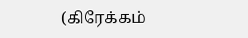(கிரேக்கம்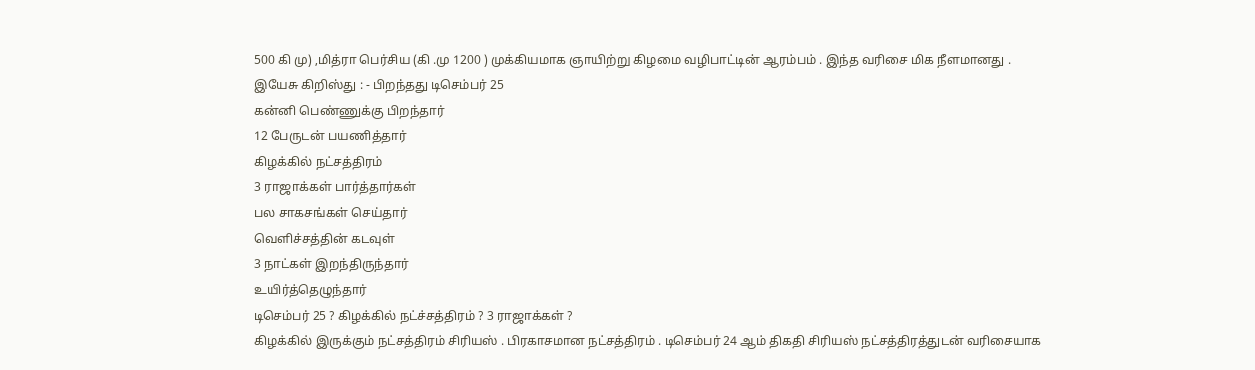500 கி மு) ,மித்ரா பெர்சிய (கி .மு 1200 ) முக்கியமாக ஞாயிற்று கிழமை வழிபாட்டின் ஆரம்பம் . இந்த வரிசை மிக நீளமானது .
இயேசு கிறிஸ்து : - பிறந்தது டிசெம்பர் 25
கன்னி பெண்ணுக்கு பிறந்தார்
12 பேருடன் பயணித்தார்
கிழக்கில் நட்சத்திரம்
3 ராஜாக்கள் பார்த்தார்கள்
பல சாகசங்கள் செய்தார்
வெளிச்சத்தின் கடவுள்
3 நாட்கள் இறந்திருந்தார்
உயிர்த்தெழுந்தார்
டிசெம்பர் 25 ? கிழக்கில் நட்ச்சத்திரம் ? 3 ராஜாக்கள் ?
கிழக்கில் இருக்கும் நட்சத்திரம் சிரியஸ் . பிரகாசமான நட்சத்திரம் . டிசெம்பர் 24 ஆம் திகதி சிரியஸ் நட்சத்திரத்துடன் வரிசையாக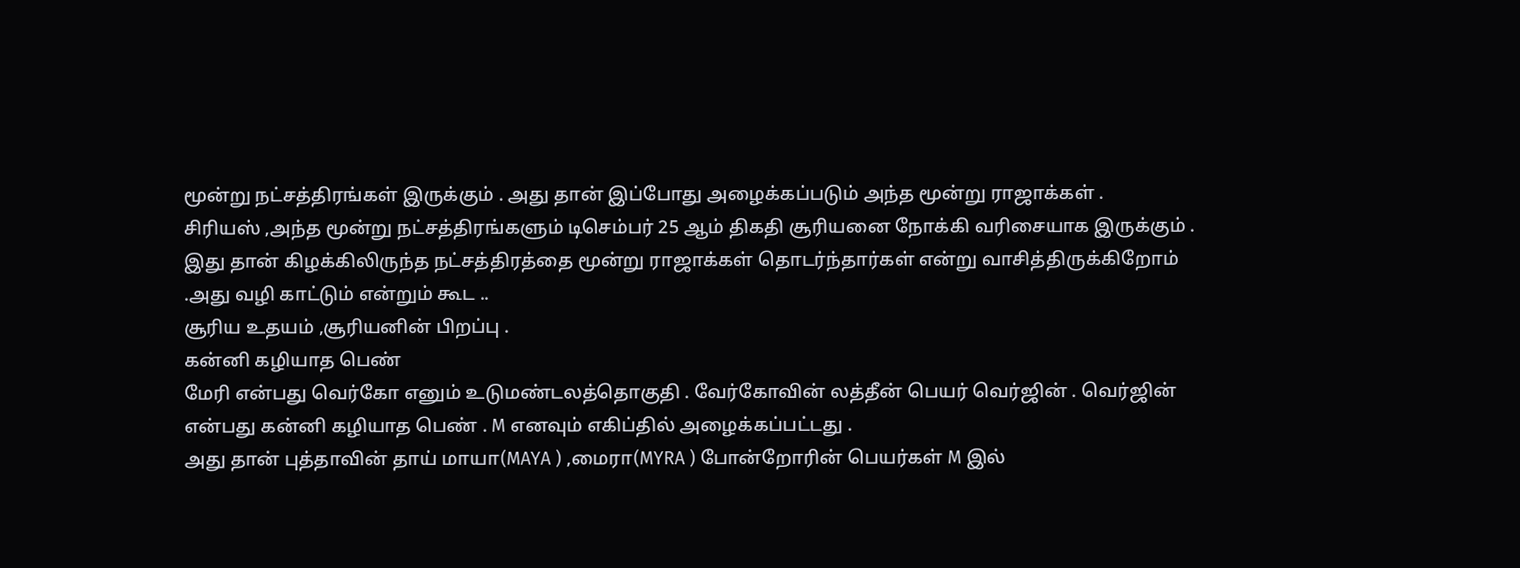மூன்று நட்சத்திரங்கள் இருக்கும் . அது தான் இப்போது அழைக்கப்படும் அந்த மூன்று ராஜாக்கள் .
சிரியஸ் ,அந்த மூன்று நட்சத்திரங்களும் டிசெம்பர் 25 ஆம் திகதி சூரியனை நோக்கி வரிசையாக இருக்கும் .
இது தான் கிழக்கிலிருந்த நட்சத்திரத்தை மூன்று ராஜாக்கள் தொடர்ந்தார்கள் என்று வாசித்திருக்கிறோம் .அது வழி காட்டும் என்றும் கூட ..
சூரிய உதயம் ,சூரியனின் பிறப்பு .
கன்னி கழியாத பெண்
மேரி என்பது வெர்கோ எனும் உடுமண்டலத்தொகுதி . வேர்கோவின் லத்தீன் பெயர் வெர்ஜின் . வெர்ஜின் என்பது கன்னி கழியாத பெண் . M எனவும் எகிப்தில் அழைக்கப்பட்டது .
அது தான் புத்தாவின் தாய் மாயா(MAYA ) ,மைரா(MYRA ) போன்றோரின் பெயர்கள் M இல்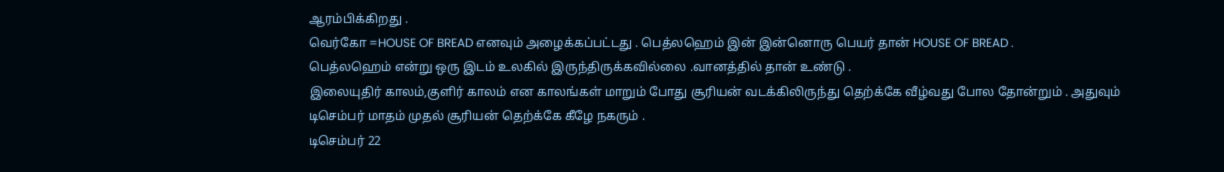ஆரம்பிக்கிறது .
வெர்கோ =HOUSE OF BREAD எனவும் அழைக்கப்பட்டது . பெத்லஹெம் இன் இன்னொரு பெயர் தான் HOUSE OF BREAD .
பெத்லஹெம் என்று ஒரு இடம் உலகில் இருந்திருக்கவில்லை .வானத்தில் தான் உண்டு .
இலையுதிர் காலம்,குளிர் காலம் என காலங்கள் மாறும் போது சூரியன் வடக்கிலிருந்து தெற்க்கே வீழ்வது போல தோன்றும் . அதுவும் டிசெம்பர் மாதம் முதல் சூரியன் தெற்க்கே கீழே நகரும் .
டிசெம்பர் 22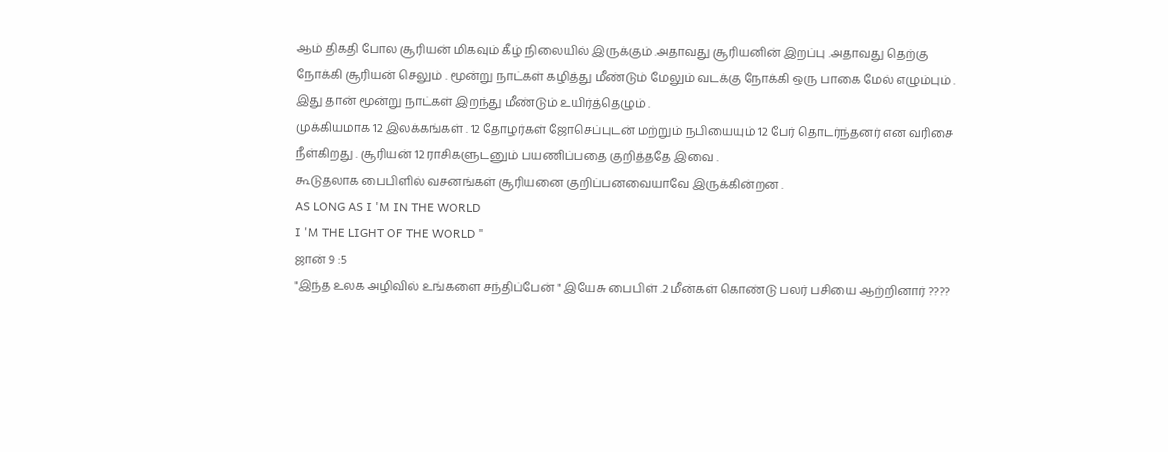ஆம் திகதி போல சூரியன் மிகவும் கீழ் நிலையில் இருக்கும் .அதாவது சூரியனின் இறப்பு .அதாவது தெற்கு நோக்கி சூரியன் செலும் . மூன்று நாட்கள் கழித்து மீண்டும் மேலும் வடக்கு நோக்கி ஒரு பாகை மேல் எழும்பும் . இது தான் மூன்று நாட்கள் இறந்து மீண்டும் உயிர்த்தெழும் .
முக்கியமாக 12 இலக்கங்கள் . 12 தோழர்கள் ஜோசெப்புடன் மற்றும் நபியையும் 12 பேர் தொடர்ந்தனர் என வரிசை நீள்கிறது . சூரியன் 12 ராசிகளுடனும் பயணிப்பதை குறித்ததே இவை .
கூடுதலாக பைபிளில் வசனங்கள் சூரியனை குறிப்பனவையாவே இருக்கின்றன .
AS LONG AS I 'M IN THE WORLD
I 'M THE LIGHT OF THE WORLD "
ஜான் 9 :5
"இந்த உலக அழிவில் உங்களை சந்திப்பேன் " இயேசு பைபிள் .2 மீன்கள் கொண்டு பலர் பசியை ஆற்றினார் ????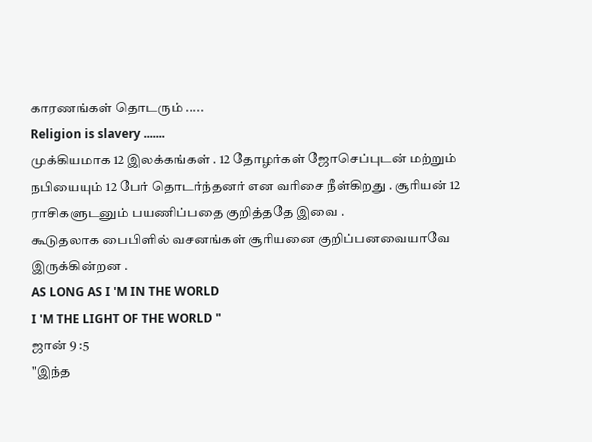காரணங்கள் தொடரும் .....
Religion is slavery .......
முக்கியமாக 12 இலக்கங்கள் . 12 தோழர்கள் ஜோசெப்புடன் மற்றும் நபியையும் 12 பேர் தொடர்ந்தனர் என வரிசை நீள்கிறது . சூரியன் 12 ராசிகளுடனும் பயணிப்பதை குறித்ததே இவை .
கூடுதலாக பைபிளில் வசனங்கள் சூரியனை குறிப்பனவையாவே இருக்கின்றன .
AS LONG AS I 'M IN THE WORLD
I 'M THE LIGHT OF THE WORLD "
ஜான் 9 :5
"இந்த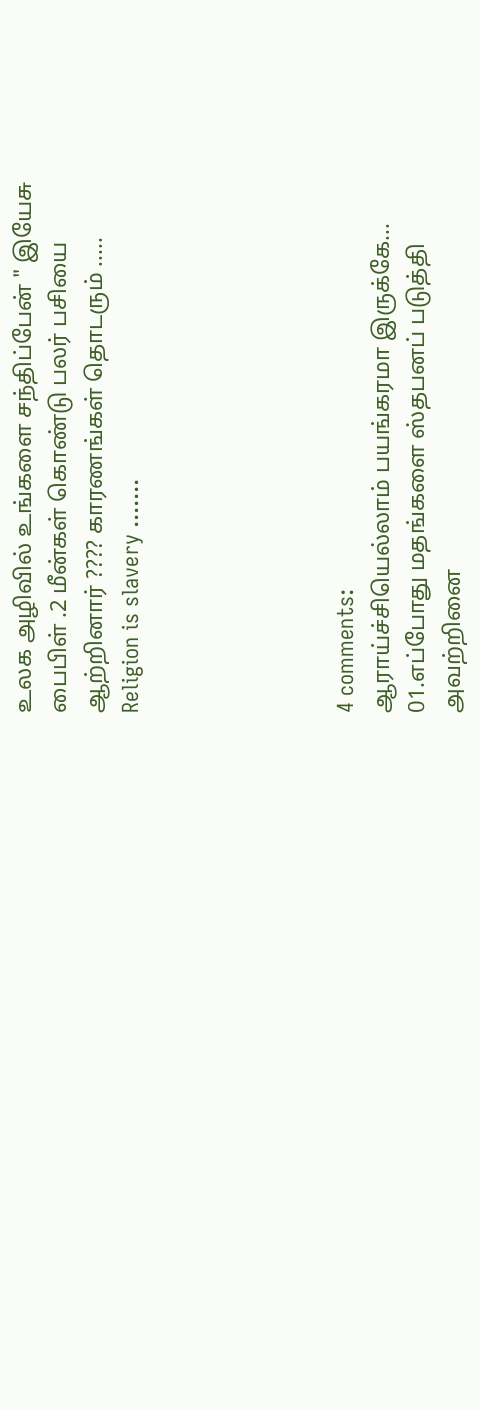உலக அழிவில் உங்களை சந்திப்பேன் " இயேசு பைபிள் .2 மீன்கள் கொண்டு பலர் பசியை ஆற்றினார் ???? காரணங்கள் தொடரும் .....
Religion is slavery .......





4 comments:
ஆராய்ச்சியெல்லாம் பயங்கரமா இருக்கே...
01.எப்போது மதங்களை ஸ்தபனப் படுத்தி அவற்றினை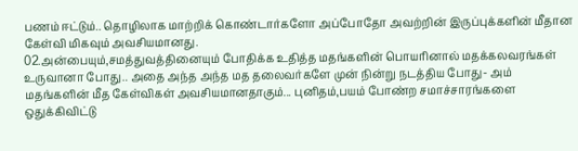பணம் ஈட்டும்.. தொழிலாக மாற்றிக் கொண்டார்களோ அப்போதோ அவற்றின் இருப்புக்களின் மீதான கேள்வி மிகவும் அவசியமானது.
02.அன்பையும்,சமத்துவத்தினையும் போதிக்க உதித்த மதங்களின் பொயரினால் மதக்கலவரங்கள் உருவானா போது.. அதை அந்த அந்த மத தலைவர்களே முன் நின்று நடத்திய போது- அம் மதங்களின் மீத கேள்விகள் அவசியமானதாகும்... புனிதம்,பயம் போண்ற சமாச்சாரங்களை ஒதுக்கிவிட்டு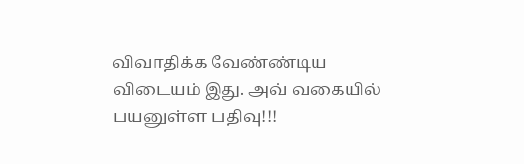விவாதிக்க வேண்ண்டிய விடையம் இது. அவ் வகையில் பயனுள்ள பதிவு!!!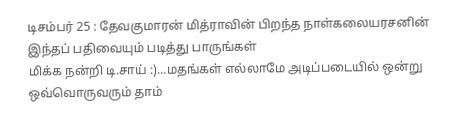டிசம்பர் 25 : தேவகுமாரன் மித்ராவின் பிறந்த நாள்கலையரசனின் இந்தப் பதிவையும் படித்து பாருங்கள்
மிக்க நன்றி டி.சாய் :)...மதங்கள் எல்லாமே அடிப்படையில் ஒன்று ஒவ்வொருவரும் தாம்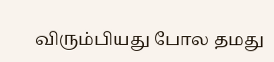விரும்பியது போல தமது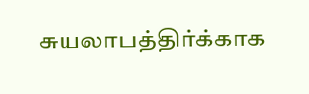சுயலாபத்திர்க்காக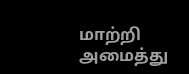மாற்றி அமைத்து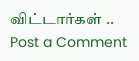விட்டார்கள் ..
Post a Comment